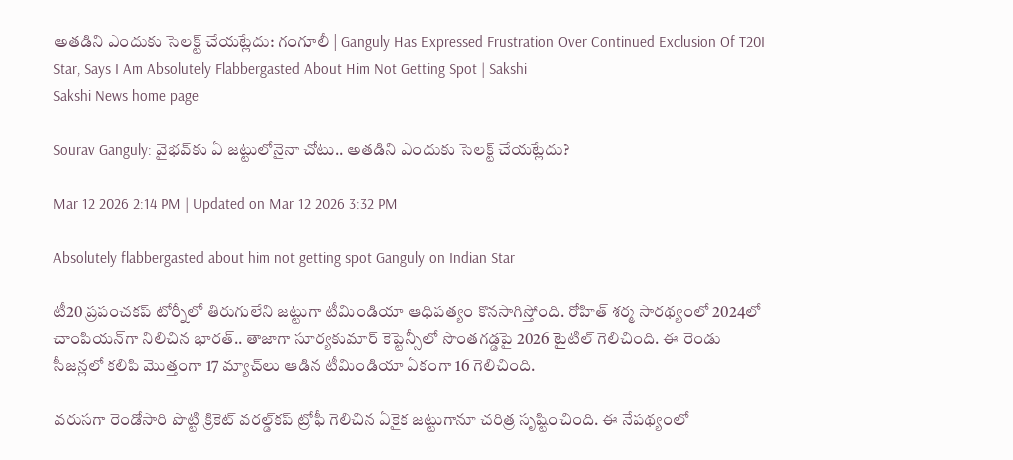అతడిని ఎందుకు సెలక్ట్‌ చేయట్లేదు: గంగూలీ | Ganguly Has Expressed Frustration Over Continued Exclusion Of T20I Star, Says I Am Absolutely Flabbergasted About Him Not Getting Spot | Sakshi
Sakshi News home page

Sourav Ganguly: వైభవ్‌కు ఏ జట్టులోనైనా చోటు.. అతడిని ఎందుకు సెలక్ట్‌ చేయట్లేదు?

Mar 12 2026 2:14 PM | Updated on Mar 12 2026 3:32 PM

Absolutely flabbergasted about him not getting spot Ganguly on Indian Star

టీ20 ప్రపంచకప్‌ టోర్నీలో తిరుగులేని జట్టుగా టీమిండియా ఆధిపత్యం కొనసాగిస్తోంది. రోహిత్‌ శర్మ సారథ్యంలో 2024లో చాంపియన్‌గా నిలిచిన భారత్‌.. తాజాగా సూర్యకుమార్‌ కెప్టెన్సీలో సొంతగడ్డపై 2026 టైటిల్‌ గెలిచింది. ఈ రెండు సీజన్లలో కలిపి మొత్తంగా 17 మ్యాచ్‌లు ఆడిన టీమిండియా ఏకంగా 16 గెలిచింది.

వరుసగా రెండోసారి పొట్టి క్రికెట్‌ వరల్డ్‌కప్‌ ట్రోఫీ గెలిచిన ఏకైక జట్టుగానూ చరిత్ర సృష్టించింది. ఈ నేపథ్యంలో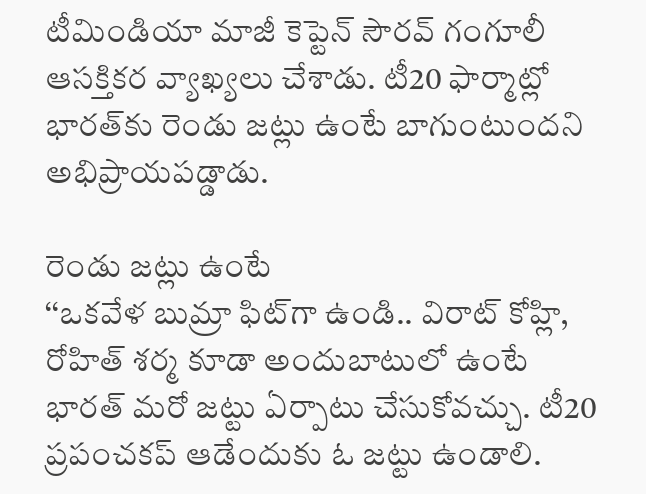టీమిండియా మాజీ కెప్టెన్‌ సౌరవ్‌ గంగూలీ ఆసక్తికర వ్యాఖ్యలు చేశాడు. టీ20 ఫార్మాట్లో భారత్‌కు రెండు జట్లు ఉంటే బాగుంటుందని అభిప్రాయపడ్డాడు.

రెండు జట్లు ఉంటే
‘‘ఒకవేళ బుమ్రా ఫిట్‌గా ఉండి.. విరాట్‌ కోహ్లి, రోహిత్‌ శర్మ కూడా అందుబాటులో ఉంటే భారత్‌ మరో జట్టు ఏర్పాటు చేసుకోవచ్చు. టీ20 ప్రపంచకప్‌ ఆడేందుకు ఓ జట్టు ఉండాలి.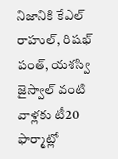నిజానికి కేఎల్‌ రాహుల్‌, రిషభ్‌ పంత్‌, యశస్వి జైస్వాల్‌ వంటి వాళ్లకు టీ20 ఫార్మాట్లో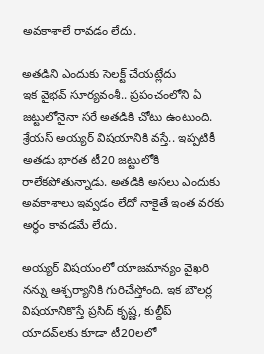అవకాశాలే రావడం లేదు.

అతడిని ఎందుకు సెలక్ట్‌ చేయట్లేదు
ఇక వైభవ్‌ సూర్యవంశీ.. ప్రపంచంలోని ఏ జట్టులోనైనా సరే అతడికి చోటు ఉంటుంది. శ్రేయస్‌ అయ్యర్‌ విషయానికి వస్తే.. ఇప్పటికీ అతడు భారత టీ20 జట్టులోకి రాలేకపోతున్నాడు. అతడికి అసలు ఎందుకు అవకాశాలు ఇవ్వడం లేదో నాకైతే ఇంత వరకు అర్థం కావడమే లేదు.

అయ్యర్‌ విషయంలో యాజమాన్యం వైఖరి నన్ను ఆశ్చర్యానికి గురిచేస్తోంది. ఇక బౌలర్ల విషయానికొస్తే ప్రసిద్‌ కృష్ణ, కుల్దీప్‌ యాదవ్‌లకు కూడా టీ20లలో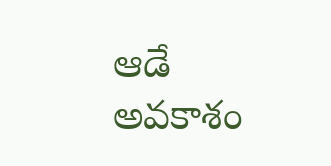ఆడే అవకాశం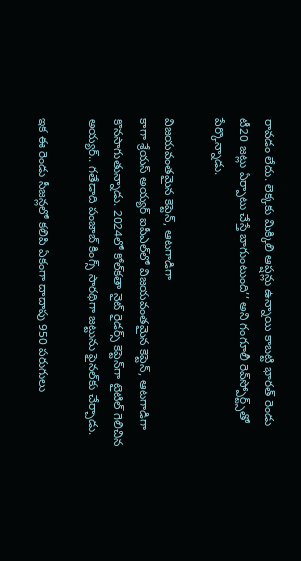రావడం లేదు. లెక్కకు మిక్కిలి ఆప్షన్లు ఉన్నాయి కాబట్టి భారత్‌ రెండు టీ20 జట్లు ఏర్పాటు చేస్తే బాగుంటుంది’’ అని గంగూలీ రెవ్‌స్పోర్ట్స్‌తో పేర్కొన్నాడు.

విజయవంతమైన కెప్టెన్‌, ఆటగాడిగా
కాగా శ్రేయస్‌ అయ్యర్‌ ఐపీఎల్‌లో విజయవంతమైన కెప్టెన్‌, ఆటగాడిగా కొనసాగుతున్నాడు. 2024లో కోల్‌కతా నైట్‌ రైడర్స్‌ కెప్టెన్‌గా టైటిల్‌ గెలిచిన అయ్యర్‌.. గతేడాది పంజాబ్‌ కింగ్స్‌ సారథిగా జట్టును ఫైనల్‌కు చేర్చాడు.

ఇక ఈ రెండు సీజన్లలో కలిపి ఏకంగా దాదాపు 950 పరుగులు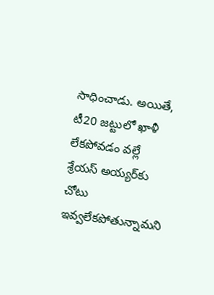సాధించాడు. అయితే, టీ20 జట్టులో ఖాళీ లేకపోవడం వల్లే శ్రేయస్‌ అయ్యర్‌కు చోటు ఇవ్వలేకపోతున్నామని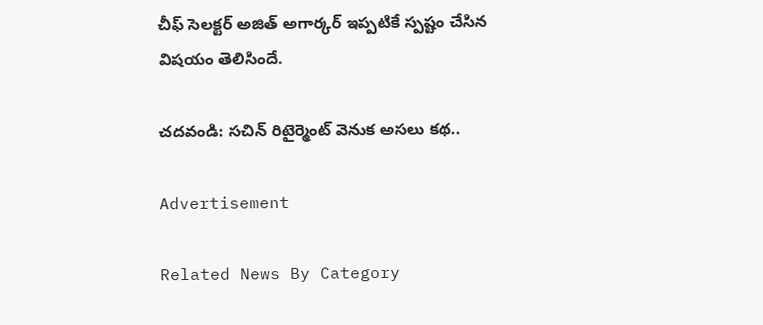చీఫ్‌ సెలక్టర్‌ అజిత్‌ అగార్కర్‌ ఇప్పటికే స్పష్టం చేసిన విషయం తెలిసిందే.

చదవండి: సచిన్ రిటైర్మెంట్ వెనుక అసలు కథ..

Advertisement

Related News By Category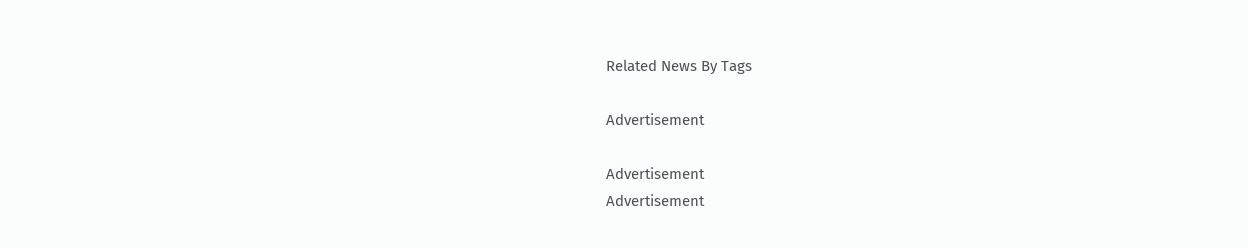Related News By Tags

Advertisement

Advertisement
Advertisement